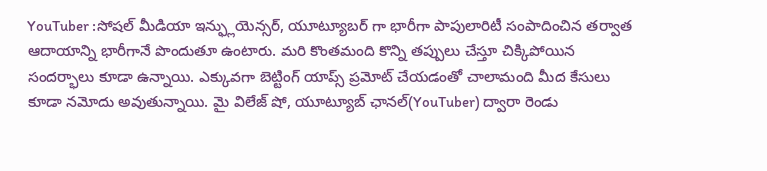YouTuber :సోషల్ మీడియా ఇన్ఫ్లుయెన్సర్, యూట్యూబర్ గా భారీగా పాపులారిటీ సంపాదించిన తర్వాత ఆదాయాన్ని భారీగానే పొందుతూ ఉంటారు. మరి కొంతమంది కొన్ని తప్పులు చేస్తూ చిక్కిపోయిన సందర్భాలు కూడా ఉన్నాయి. ఎక్కువగా బెట్టింగ్ యాప్స్ ప్రమోట్ చేయడంతో చాలామంది మీద కేసులు కూడా నమోదు అవుతున్నాయి. మై విలేజ్ షో, యూట్యూబ్ ఛానల్(YouTuber) ద్వారా రెండు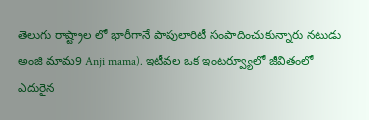తెలుగు రాష్ట్రాల లో భారీగానే పాపులారిటీ సంపాదించుకున్నారు నటుడు అంజి మామ9 Anji mama). ఇటీవల ఒక ఇంటర్వ్యూలో జీవితంలో ఎదురైన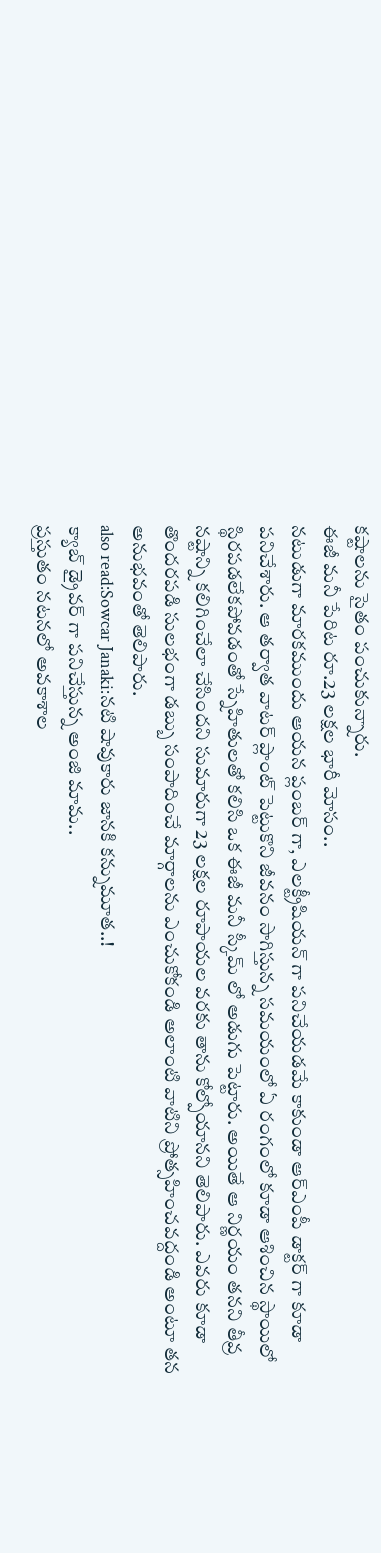కష్టాలను సైతం పంచుకున్నారు.
ఈజీ మనీ పేరిట రూ.23 లక్షల భారీ మోసం..
నటుడుగా మారకముందు ఆయన ప్లంబర్ గా, ఎలక్ట్రీషియన్ గా పనిచేయడమే కాకుండా ఆర్ఎంపీ డాక్టర్ గా కూడా పనిచేశారు. ఆ తర్వాత వాటర్ ప్లాంట్ పెట్టుకొని జీవనం సాగిస్తున్న సమయంలో ఏ రంగంలో కూడా ఆశించిన స్థాయిలో స్థిరపడలేకపోవడంతో స్నేహితులతో కలిసి ఒక ఈజీ మనీ స్కీమ్ లో అడుగు పెట్టారు. అయితే ఆ నిర్ణయం తనని తీవ్ర నష్టాన్ని కలిగించేలా చేసిందని సుమారుగా 23 లక్షల రూపాయల వరకు తాను కోల్పోయానని తెలిపారు. ఎవరు కూడా తొందరపడి సులభంగా డబ్బు సంపాదించే మార్గాలను ఎంచుకోకండి అలాంటి వాటిని ప్రోత్సహించవద్దండి అంటూ తన అనుభవంతో తెలిపారు.
also read:Sowcar Janaki:నటి షావుకారు జానకి కన్నుమూత..!
క్యాబ్ డ్రైవర్ గా పనిచేస్తున్న అంజి మామ..
ప్రస్తుతం నటనలో అవకాశాల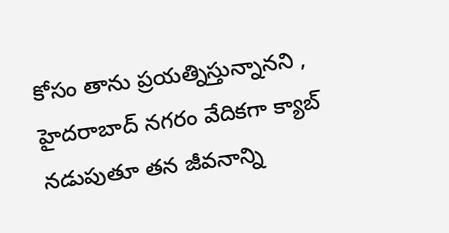కోసం తాను ప్రయత్నిస్తున్నానని , హైదరాబాద్ నగరం వేదికగా క్యాబ్ నడుపుతూ తన జీవనాన్ని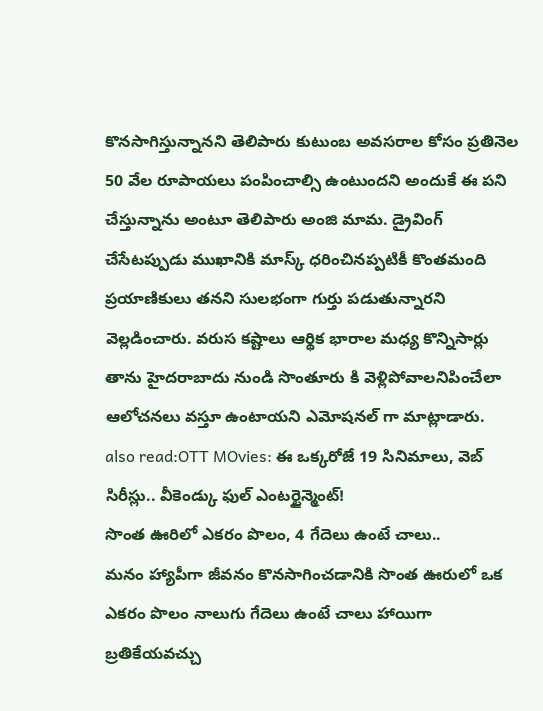కొనసాగిస్తున్నానని తెలిపారు కుటుంబ అవసరాల కోసం ప్రతినెల 50 వేల రూపాయలు పంపించాల్సి ఉంటుందని అందుకే ఈ పని చేస్తున్నాను అంటూ తెలిపారు అంజి మామ. డ్రైవింగ్ చేసేటప్పుడు ముఖానికి మాస్క్ ధరించినప్పటికీ కొంతమంది ప్రయాణికులు తనని సులభంగా గుర్తు పడుతున్నారని వెల్లడించారు. వరుస కష్టాలు ఆర్థిక భారాల మధ్య కొన్నిసార్లు తాను హైదరాబాదు నుండి సొంతూరు కి వెళ్లిపోవాలనిపించేలా ఆలోచనలు వస్తూ ఉంటాయని ఎమోషనల్ గా మాట్లాడారు.
also read:OTT MOvies: ఈ ఒక్కరోజే 19 సినిమాలు, వెబ్ సిరీస్లు.. వీకెండ్కు ఫుల్ ఎంటర్టైన్మెంట్!
సొంత ఊరిలో ఎకరం పొలం, 4 గేదెలు ఉంటే చాలు..
మనం హ్యాపీగా జీవనం కొనసాగించడానికి సొంత ఊరులో ఒక ఎకరం పొలం నాలుగు గేదెలు ఉంటే చాలు హాయిగా బ్రతికేయవచ్చు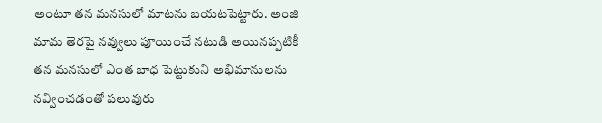అంటూ తన మనసులో మాటను బయటపెట్టారు. అంజి మామ తెరపై నవ్వులు పూయించే నటుడి అయినప్పటికీ తన మనసులో ఎంత బాధ పెట్టుకుని అభిమానులను నవ్వించడంతో పలువురు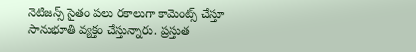నెటిజన్స్ సైతం పలు రకాలుగా కామెంట్స్ చేస్తూ సానుభూతి వ్యక్తం చేస్తున్నారు. ప్రస్తుత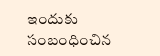ఇందుకు సంబంధించిన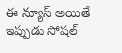ఈ న్యూస్ అయితే ఇప్పుడు సోషల్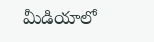మీడియాలో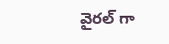వైరల్ గా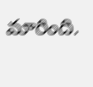మారింది.